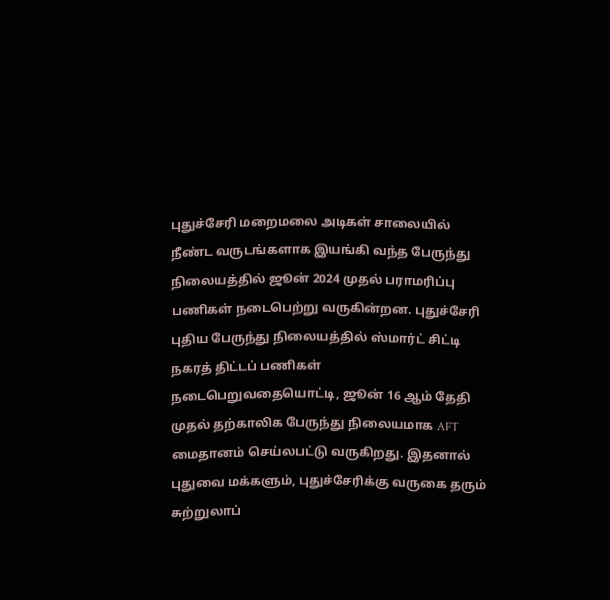புதுச்சேரி மறைமலை அடிகள் சாலையில் நீண்ட வருடங்களாக இயங்கி வந்த பேருந்து நிலையத்தில் ஜூன் 2024 முதல் பராமரிப்பு பணிகள் நடைபெற்று வருகின்றன. புதுச்சேரி புதிய பேருந்து நிலையத்தில் ஸ்மார்ட் சிட்டி நகரத் திட்டப் பணிகள் நடைபெறுவதையொட்டி, ஜூன் 16 ஆம் தேதி முதல் தற்காலிக பேருந்து நிலையமாக AFT மைதானம் செய்லபட்டு வருகிறது. இதனால் புதுவை மக்களும், புதுச்சேரிக்கு வருகை தரும் சுற்றுலாப்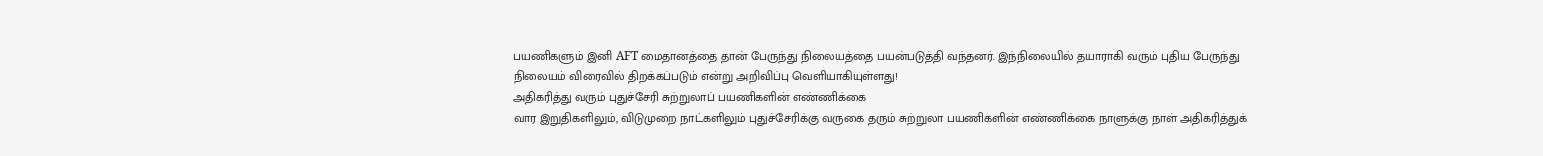பயணிகளும் இனி AFT மைதானத்தை தான் பேருந்து நிலையத்தை பயன்படுத்தி வந்தனர். இந்நிலையில் தயாராகி வரும் புதிய பேருந்து நிலையம் விரைவில் திறக்கப்படும் என்று அறிவிப்பு வெளியாகியுள்ளது!
அதிகரித்து வரும் புதுச்சேரி சுற்றுலாப் பயணிகளின் எண்ணிக்கை
வார இறுதிகளிலும், விடுமுறை நாட்களிலும் புதுச்சேரிக்கு வருகை தரும் சுற்றுலா பயணிகளின் எண்ணிக்கை நாளுக்கு நாள் அதிகரித்துக்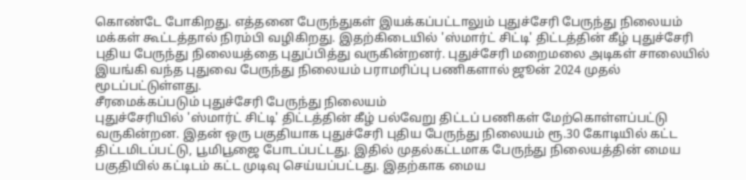கொண்டே போகிறது. எத்தனை பேருந்துகள் இயக்கப்பட்டாலும் புதுச்சேரி பேருந்து நிலையம் மக்கள் கூட்டத்தால் நிரம்பி வழிகிறது. இதற்கிடையில் 'ஸ்மார்ட் சிட்டி' திட்டத்தின் கீழ் புதுச்சேரி புதிய பேருந்து நிலையத்தை புதுப்பித்து வருகின்றனர். புதுச்சேரி மறைமலை அடிகள் சாலையில் இயங்கி வந்த புதுவை பேருந்து நிலையம் பராமரிப்பு பணிகளால் ஜூன் 2024 முதல் மூடப்பட்டுள்ளது.
சீரமைக்கப்படும் புதுச்சேரி பேருந்து நிலையம்
புதுச்சேரியில் 'ஸ்மார்ட் சிட்டி' திட்டத்தின் கீழ் பல்வேறு திட்டப் பணிகள் மேற்கொள்ளப்பட்டு வருகின்றன. இதன் ஒரு பகுதியாக புதுச்சேரி புதிய பேருந்து நிலையம் ரூ.30 கோடியில் கட்ட திட்டமிடப்பட்டு, பூமிபூஜை போடப்பட்டது. இதில் முதல்கட்டமாக பேருந்து நிலையத்தின் மைய பகுதியில் கட்டிடம் கட்ட முடிவு செய்யப்பட்டது. இதற்காக மைய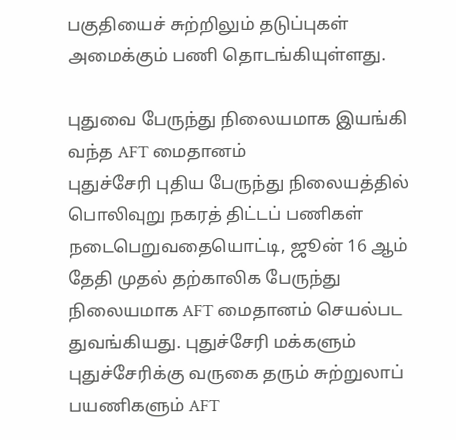பகுதியைச் சுற்றிலும் தடுப்புகள் அமைக்கும் பணி தொடங்கியுள்ளது.

புதுவை பேருந்து நிலையமாக இயங்கி வந்த AFT மைதானம்
புதுச்சேரி புதிய பேருந்து நிலையத்தில் பொலிவுறு நகரத் திட்டப் பணிகள் நடைபெறுவதையொட்டி, ஜூன் 16 ஆம் தேதி முதல் தற்காலிக பேருந்து நிலையமாக AFT மைதானம் செயல்பட துவங்கியது. புதுச்சேரி மக்களும் புதுச்சேரிக்கு வருகை தரும் சுற்றுலாப் பயணிகளும் AFT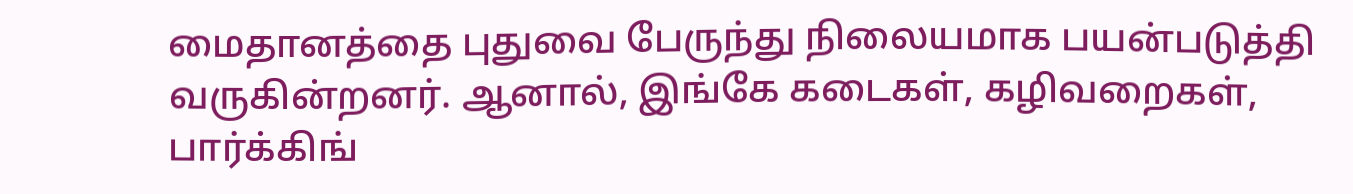மைதானத்தை புதுவை பேருந்து நிலையமாக பயன்படுத்தி வருகின்றனர். ஆனால், இங்கே கடைகள், கழிவறைகள், பார்க்கிங்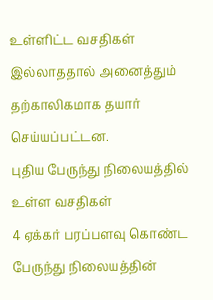உள்ளிட்ட வசதிகள் இல்லாததால் அனைத்தும் தற்காலிகமாக தயார் செய்யப்பட்டன.
புதிய பேருந்து நிலையத்தில் உள்ள வசதிகள்
4 ஏக்கர் பரப்பளவு கொண்ட பேருந்து நிலையத்தின்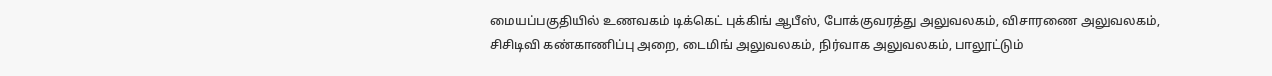மையப்பகுதியில் உணவகம் டிக்கெட் புக்கிங் ஆபீஸ், போக்குவரத்து அலுவலகம், விசாரணை அலுவலகம், சிசிடிவி கண்காணிப்பு அறை, டைமிங் அலுவலகம், நிர்வாக அலுவலகம், பாலூட்டும்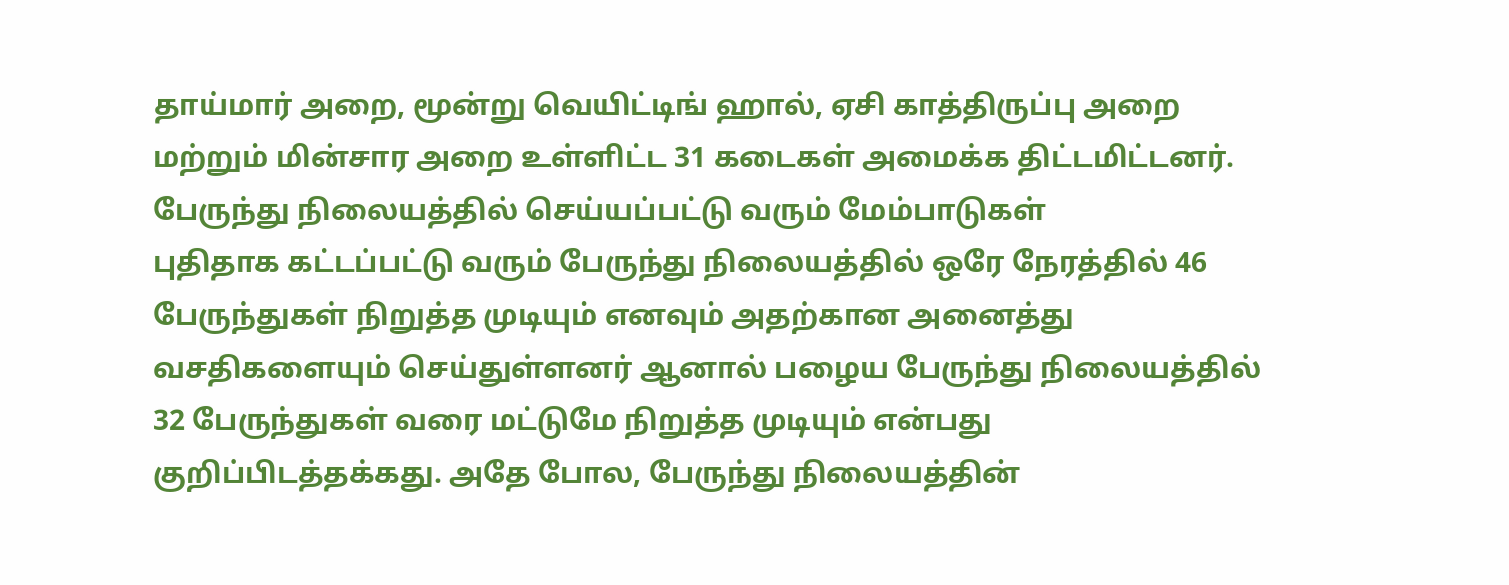தாய்மார் அறை, மூன்று வெயிட்டிங் ஹால், ஏசி காத்திருப்பு அறை மற்றும் மின்சார அறை உள்ளிட்ட 31 கடைகள் அமைக்க திட்டமிட்டனர்.
பேருந்து நிலையத்தில் செய்யப்பட்டு வரும் மேம்பாடுகள்
புதிதாக கட்டப்பட்டு வரும் பேருந்து நிலையத்தில் ஒரே நேரத்தில் 46 பேருந்துகள் நிறுத்த முடியும் எனவும் அதற்கான அனைத்து வசதிகளையும் செய்துள்ளனர் ஆனால் பழைய பேருந்து நிலையத்தில் 32 பேருந்துகள் வரை மட்டுமே நிறுத்த முடியும் என்பது குறிப்பிடத்தக்கது. அதே போல, பேருந்து நிலையத்தின்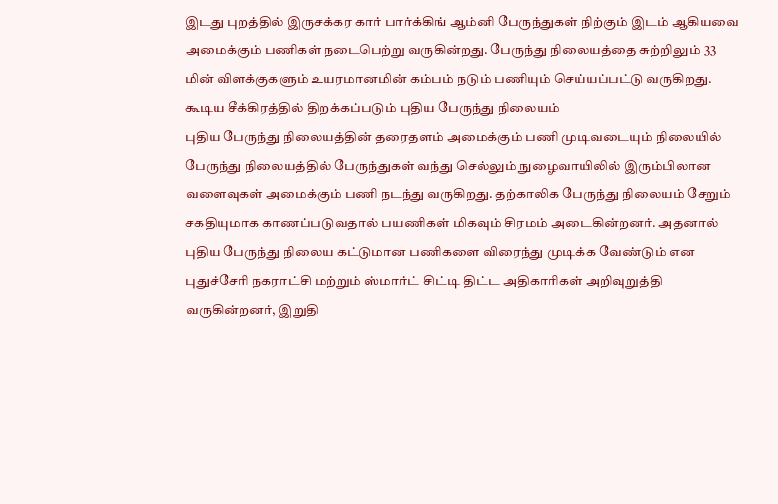இடது புறத்தில் இருசக்கர கார் பார்க்கிங் ஆம்னி பேருந்துகள் நிற்கும் இடம் ஆகியவை அமைக்கும் பணிகள் நடைபெற்று வருகின்றது. பேருந்து நிலையத்தை சுற்றிலும் 33 மின் விளக்குகளும் உயரமானமின் கம்பம் நடும் பணியும் செய்யப்பட்டு வருகிறது.
கூடிய சீக்கிரத்தில் திறக்கப்படும் புதிய பேருந்து நிலையம்
புதிய பேருந்து நிலையத்தின் தரைதளம் அமைக்கும் பணி முடிவடையும் நிலையில் பேருந்து நிலையத்தில் பேருந்துகள் வந்து செல்லும் நுழைவாயிலில் இரும்பிலான வளைவுகள் அமைக்கும் பணி நடந்து வருகிறது. தற்காலிக பேருந்து நிலையம் சேறும் சகதியுமாக காணப்படுவதால் பயணிகள் மிகவும் சிரமம் அடைகின்றனர். அதனால் புதிய பேருந்து நிலைய கட்டுமான பணிகளை விரைந்து முடிக்க வேண்டும் என புதுச்சேரி நகராட்சி மற்றும் ஸ்மார்ட் சிட்டி திட்ட அதிகாரிகள் அறிவுறுத்தி வருகின்றனர், இறுதி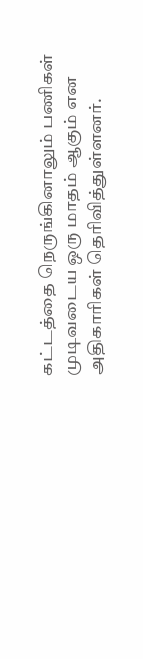கட்டத்தை நெருங்கினாலும் பணிகள் முடிவடைய ஒரு மாதம் ஆகும் என அதிகாரிகள் தெரிவித்துள்ளனர்.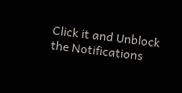Click it and Unblock the Notifications